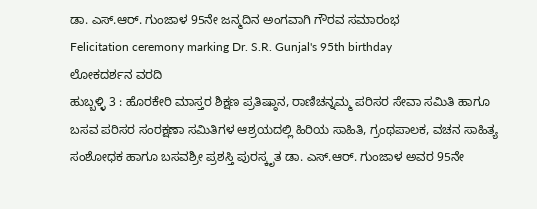ಡಾ. ಎಸ್.ಆರ್. ಗುಂಜಾಳ 95ನೇ ಜನ್ಮದಿನ ಅಂಗವಾಗಿ ಗೌರವ ಸಮಾರಂಭ
Felicitation ceremony marking Dr. S.R. Gunjal's 95th birthday
ಲೋಕದರ್ಶನ ವರದಿ
ಹುಬ್ಬಳ್ಳಿ 3 : ಹೊರಕೇರಿ ಮಾಸ್ತರ ಶಿಕ್ಷಣ ಪ್ರತಿಷ್ಠಾನ, ರಾಣಿಚನ್ನಮ್ಮ ಪರಿಸರ ಸೇವಾ ಸಮಿತಿ ಹಾಗೂ ಬಸವ ಪರಿಸರ ಸಂರಕ್ಷಣಾ ಸಮಿತಿಗಳ ಆಶ್ರಯದಲ್ಲಿ ಹಿರಿಯ ಸಾಹಿತಿ, ಗ್ರಂಥಪಾಲಕ, ವಚನ ಸಾಹಿತ್ಯ ಸಂಶೋಧಕ ಹಾಗೂ ಬಸವಶ್ರೀ ಪ್ರಶಸ್ತಿ ಪುರಸ್ಕೃತ ಡಾ. ಎಸ್.ಆರ್. ಗುಂಜಾಳ ಅವರ 95ನೇ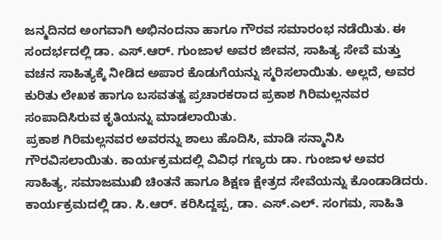ಜನ್ಮದಿನದ ಅಂಗವಾಗಿ ಅಭಿನಂದನಾ ಹಾಗೂ ಗೌರವ ಸಮಾರಂಭ ನಡೆಯಿತು. ಈ ಸಂದರ್ಭದಲ್ಲಿ ಡಾ. ಎಸ್.ಆರ್. ಗುಂಜಾಳ ಅವರ ಜೀವನ, ಸಾಹಿತ್ಯ ಸೇವೆ ಮತ್ತು ವಚನ ಸಾಹಿತ್ಯಕ್ಕೆ ನೀಡಿದ ಅಪಾರ ಕೊಡುಗೆಯನ್ನು ಸ್ಮರಿಸಲಾಯಿತು. ಅಲ್ಲದೆ, ಅವರ ಕುರಿತು ಲೇಖಕ ಹಾಗೂ ಬಸವತತ್ವ ಪ್ರಚಾರಕರಾದ ಪ್ರಕಾಶ ಗಿರಿಮಲ್ಲನವರ ಸಂಪಾದಿಸಿರುವ ಕೃತಿಯನ್ನು ಮಾಡಲಾಯಿತು.
ಪ್ರಕಾಶ ಗಿರಿಮಲ್ಲನವರ ಅವರನ್ನು ಶಾಲು ಹೊದಿಸಿ, ಮಾಡಿ ಸನ್ಮಾನಿಸಿ ಗೌರವಿಸಲಾಯಿತು. ಕಾರ್ಯಕ್ರಮದಲ್ಲಿ ವಿವಿಧ ಗಣ್ಯರು ಡಾ. ಗುಂಜಾಳ ಅವರ ಸಾಹಿತ್ಯ, ಸಮಾಜಮುಖಿ ಚಿಂತನೆ ಹಾಗೂ ಶಿಕ್ಷಣ ಕ್ಷೇತ್ರದ ಸೇವೆಯನ್ನು ಕೊಂಡಾಡಿದರು. ಕಾರ್ಯಕ್ರಮದಲ್ಲಿ ಡಾ. ಸಿ.ಆರ್. ಕರಿಸಿದ್ದಪ್ಪ, ಡಾ. ಎಸ್.ಎಲ್. ಸಂಗಮ, ಸಾಹಿತಿ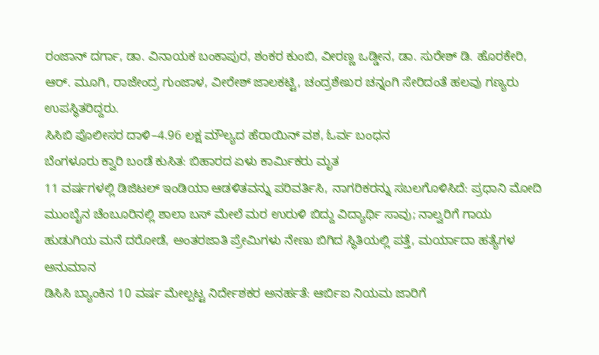ರಂಜಾನ್ ದರ್ಗಾ, ಡಾ. ವಿನಾಯಕ ಬಂಕಾಪುರ, ಶಂಕರ ಕುಂಬಿ, ವೀರಣ್ಣ ಒಡ್ಡೀನ, ಡಾ. ಸುರೇಶ್ ಡಿ. ಹೊರಕೇರಿ, ಆರ್. ಮೂಗಿ, ರಾಜೇಂದ್ರ ಗುಂಜಾಳ, ವೀರೇಶ್ ಜಾಲಕಟ್ಟಿ, ಚಂದ್ರಶೇಖರ ಚನ್ನಂಗಿ ಸೇರಿದಂತೆ ಹಲವು ಗಣ್ಯರು ಉಪಸ್ಥಿತರಿದ್ದರು.
ಸಿಸಿಬಿ ಪೊಲೀಸರ ದಾಳಿ–4.96 ಲಕ್ಷ ಮೌಲ್ಯದ ಹೆರಾಯಿನ್ ವಶ, ಓರ್ವ ಬಂಧನ
ಬೆಂಗಳೂರು ಕ್ವಾರಿ ಬಂಡೆ ಕುಸಿತ: ಬಿಹಾರದ ಏಳು ಕಾರ್ಮಿಕರು ಮೃತ
11 ವರ್ಷಗಳಲ್ಲಿ ಡಿಜಿಟಲ್ ಇಂಡಿಯಾ ಆಡಳಿತವನ್ನು ಪರಿವರ್ತಿಸಿ, ನಾಗರಿಕರನ್ನು ಸಬಲಗೊಳಿಸಿದೆ: ಪ್ರಧಾನಿ ಮೋದಿ
ಮುಂಬೈನ ಚೆಂಬೂರಿನಲ್ಲಿ ಶಾಲಾ ಬಸ್ ಮೇಲೆ ಮರ ಉರುಳಿ ಬಿದ್ದು ವಿದ್ಯಾರ್ಥಿ ಸಾವು; ನಾಲ್ವರಿಗೆ ಗಾಯ
ಹುಡುಗಿಯ ಮನೆ ದರೋಡೆ, ಅಂತರಜಾತಿ ಪ್ರೇಮಿಗಳು ನೇಣು ಬಿಗಿದ ಸ್ಥಿತಿಯಲ್ಲಿ ಪತ್ತೆ, ಮರ್ಯಾದಾ ಹತ್ಯೆಗಳ ಅನುಮಾನ
ಡಿಸಿಸಿ ಬ್ಯಾಂಕಿನ 10 ವರ್ಷ ಮೇಲ್ಪಟ್ಟ ನಿರ್ದೇಶಕರ ಅನರ್ಹತೆ: ಆರ್ಬಿಐ ನಿಯಮ ಜಾರಿಗೆ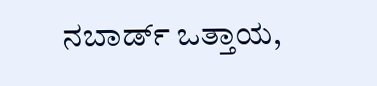ನಬಾರ್ಡ್ ಒತ್ತಾಯ,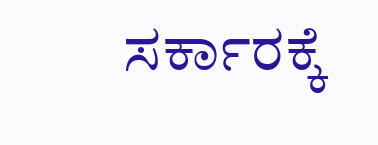ಸರ್ಕಾರಕ್ಕೆ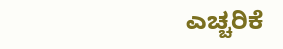ಎಚ್ಚರಿಕೆ